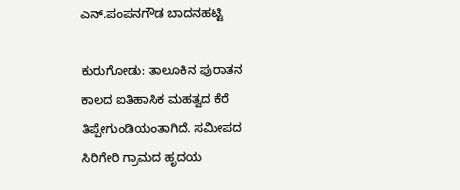ಎನ್.ಪಂಪನಗೌಡ ಬಾದನಹಟ್ಟಿ

ಕುರುಗೋಡು: ತಾಲೂಕಿನ ಪುರಾತನ ಕಾಲದ ಐತಿಹಾಸಿಕ ಮಹತ್ವದ ಕೆರೆ ತಿಪ್ಪೇಗುಂಡಿಯಂತಾಗಿದೆ. ಸಮೀಪದ ಸಿರಿಗೇರಿ ಗ್ರಾಮದ ಹೃದಯ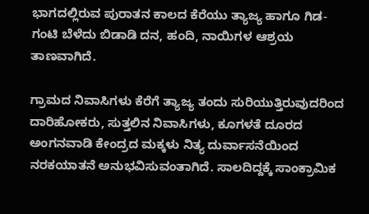ಭಾಗದಲ್ಲಿರುವ ಪುರಾತನ ಕಾಲದ ಕೆರೆಯು ತ್ಯಾಜ್ಯ ಹಾಗೂ ಗಿಡ-ಗಂಟಿ ಬೆಳೆದು ಬಿಡಾಡಿ ದನ, ಹಂದಿ, ನಾಯಿಗಳ ಆಶ್ರಯ ತಾಣವಾಗಿದೆ.

ಗ್ರಾಮದ ನಿವಾಸಿಗಳು ಕೆರೆಗೆ ತ್ಯಾಜ್ಯ ತಂದು ಸುರಿಯುತ್ತಿರುವುದರಿಂದ ದಾರಿಹೋಕರು, ಸುತ್ತಲಿನ ನಿವಾಸಿಗಳು, ಕೂಗಳತೆ ದೂರದ ಅಂಗನವಾಡಿ ಕೇಂದ್ರದ ಮಕ್ಕಳು ನಿತ್ಯ ದುರ್ವಾಸನೆಯಿಂದ ನರಕಯಾತನೆ ಅನುಭವಿಸುವಂತಾಗಿದೆ. ಸಾಲದಿದ್ದಕ್ಕೆ ಸಾಂಕ್ರಾಮಿಕ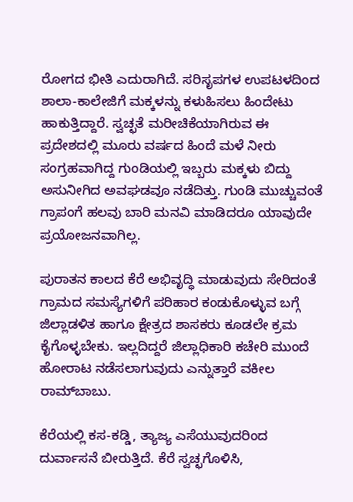ರೋಗದ ಭೀತಿ ಎದುರಾಗಿದೆ. ಸರಿಸೃಪಗಳ ಉಪಟಳದಿಂದ ಶಾಲಾ-ಕಾಲೇಜಿಗೆ ಮಕ್ಕಳನ್ನು ಕಳುಹಿಸಲು ಹಿಂದೇಟು ಹಾಕುತ್ತಿದ್ದಾರೆ. ಸ್ವಚ್ಛತೆ ಮರೀಚಿಕೆಯಾಗಿರುವ ಈ ಪ್ರದೇಶದಲ್ಲಿ ಮೂರು ವರ್ಷದ ಹಿಂದೆ ಮಳೆ ನೀರು ಸಂಗ್ರಹವಾಗಿದ್ದ ಗುಂಡಿಯಲ್ಲಿ ಇಬ್ಬರು ಮಕ್ಕಳು ಬಿದ್ದು ಅಸುನೀಗಿದ ಅವಘಡವೂ ನಡೆದಿತ್ತು. ಗುಂಡಿ ಮುಚ್ಚುವಂತೆ ಗ್ರಾಪಂಗೆ ಹಲವು ಬಾರಿ ಮನವಿ ಮಾಡಿದರೂ ಯಾವುದೇ ಪ್ರಯೋಜನವಾಗಿಲ್ಲ.

ಪುರಾತನ ಕಾಲದ ಕೆರೆ ಅಭಿವೃದ್ಧಿ ಮಾಡುವುದು ಸೇರಿದಂತೆ ಗ್ರಾಮದ ಸಮಸ್ಯೆಗಳಿಗೆ ಪರಿಹಾರ ಕಂಡುಕೊಳ್ಳುವ ಬಗ್ಗೆ ಜಿಲ್ಲಾಡಳಿತ ಹಾಗೂ ಕ್ಷೇತ್ರದ ಶಾಸಕರು ಕೂಡಲೇ ಕ್ರಮ ಕೈಗೊಳ್ಳಬೇಕು. ಇಲ್ಲದಿದ್ದರೆ ಜಿಲ್ಲಾಧಿಕಾರಿ ಕಚೇರಿ ಮುಂದೆ ಹೋರಾಟ ನಡೆಸಲಾಗುವುದು ಎನ್ನುತ್ತಾರೆ ವಕೀಲ ರಾಮ್‌ಬಾಬು.

ಕೆರೆಯಲ್ಲಿ ಕಸ-ಕಡ್ಡಿ, ತ್ಯಾಜ್ಯ ಎಸೆಯುವುದರಿಂದ ದುರ್ವಾಸನೆ ಬೀರುತ್ತಿದೆ. ಕೆರೆ ಸ್ವಚ್ಛಗೊಳಿಸಿ,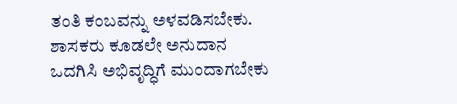ತಂತಿ ಕಂಬವನ್ನು ಅಳವಡಿಸಬೇಕು. ಶಾಸಕರು ಕೂಡಲೇ ಅನುದಾನ ಒದಗಿಸಿ ಅಭಿವೃದ್ಧಿಗೆ ಮುಂದಾಗಬೇಕು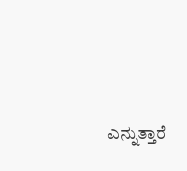ಎನ್ನುತ್ತಾರೆ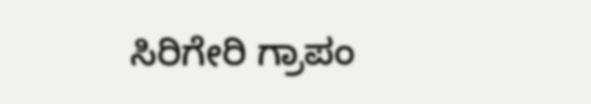ಸಿರಿಗೇರಿ ಗ್ರಾಪಂ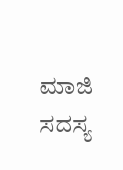ಮಾಜಿ ಸದಸ್ಯ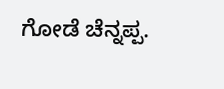ಗೋಡೆ ಚೆನ್ನಪ್ಪ.